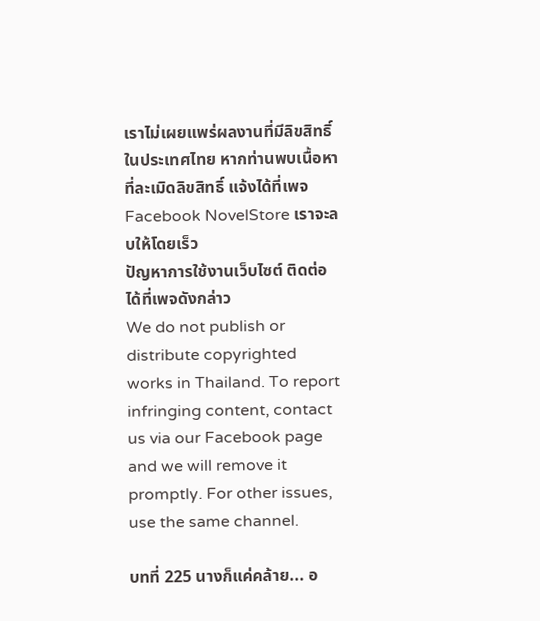เราไม่เผยแพร่ผลงานที่มีลิขสิทธิ์ในประเทศไทย หากท่านพบเนื้อหาที่ละเมิดลิขสิทธิ์ แจ้งได้ที่เพจ Facebook NovelStore เราจะลบให้โดยเร็ว
ปัญหาการใช้งานเว็บไซต์ ติดต่อได้ที่เพจดังกล่าว
We do not publish or distribute copyrighted works in Thailand. To report infringing content, contact us via our Facebook page and we will remove it promptly. For other issues, use the same channel.

บทที่ 225 นางก็แค่คล้าย... อ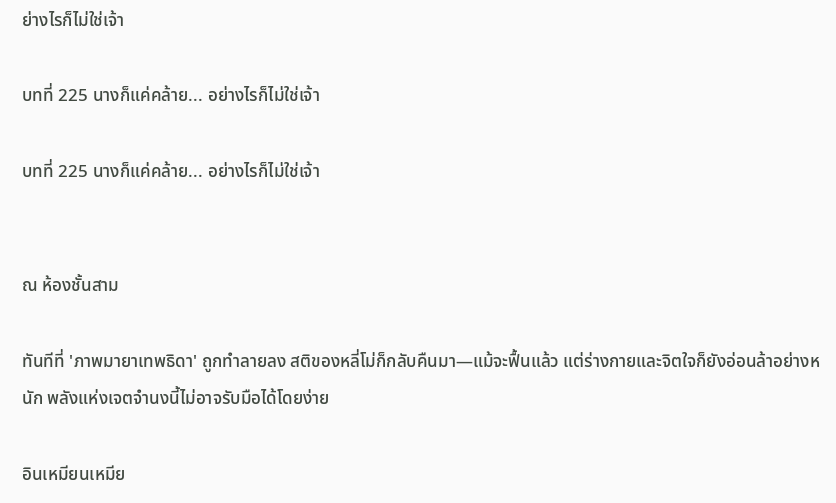ย่างไรก็ไม่ใช่เจ้า

บทที่ 225 นางก็แค่คล้าย... อย่างไรก็ไม่ใช่เจ้า

บทที่ 225 นางก็แค่คล้าย... อย่างไรก็ไม่ใช่เจ้า


ณ ห้องชั้นสาม

ทันทีที่ 'ภาพมายาเทพธิดา' ถูกทำลายลง สติของหลี่โม่ก็กลับคืนมา—แม้จะฟื้นแล้ว แต่ร่างกายและจิตใจก็ยังอ่อนล้าอย่างหนัก พลังแห่งเจตจำนงนี้ไม่อาจรับมือได้โดยง่าย

อินเหมียนเหมีย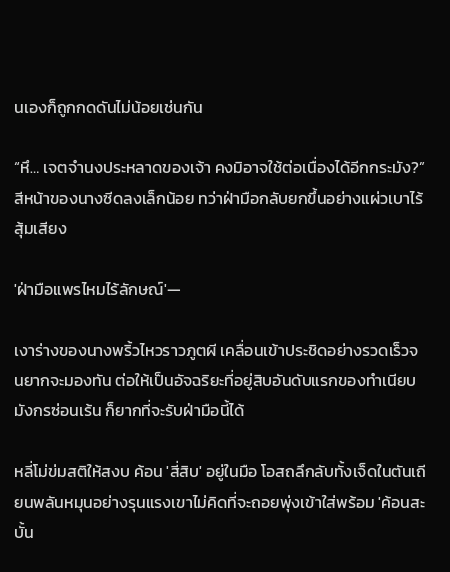นเองก็ถูกกดดันไม่น้อยเช่นกัน

“หึ… เจตจำนงประหลาดของเจ้า คงมิอาจใช้ต่อเนื่องได้อีกกระมัง?” สีหน้าของนางซีดลงเล็กน้อย ทว่าฝ่ามือกลับยกขึ้นอย่างแผ่วเบาไร้สุ้มเสียง

'ฝ่ามือแพรไหมไร้ลักษณ์'—

เงาร่างของนางพริ้วไหวราวภูตผี เคลื่อนเข้าประชิดอย่างรวดเร็วจนยากจะมองทัน ต่อให้เป็นอัจฉริยะที่อยู่สิบอันดับแรกของทำเนียบมังกรซ่อนเร้น ก็ยากที่จะรับฝ่ามือนี้ได้

หลี่โม่ข่มสติให้สงบ ค้อน 'สี่สิบ' อยู่ในมือ โอสถลึกลับทั้งเจ็ดในตันเถียนพลันหมุนอย่างรุนแรงเขาไม่คิดที่จะถอยพุ่งเข้าใส่พร้อม 'ค้อนสะบั้น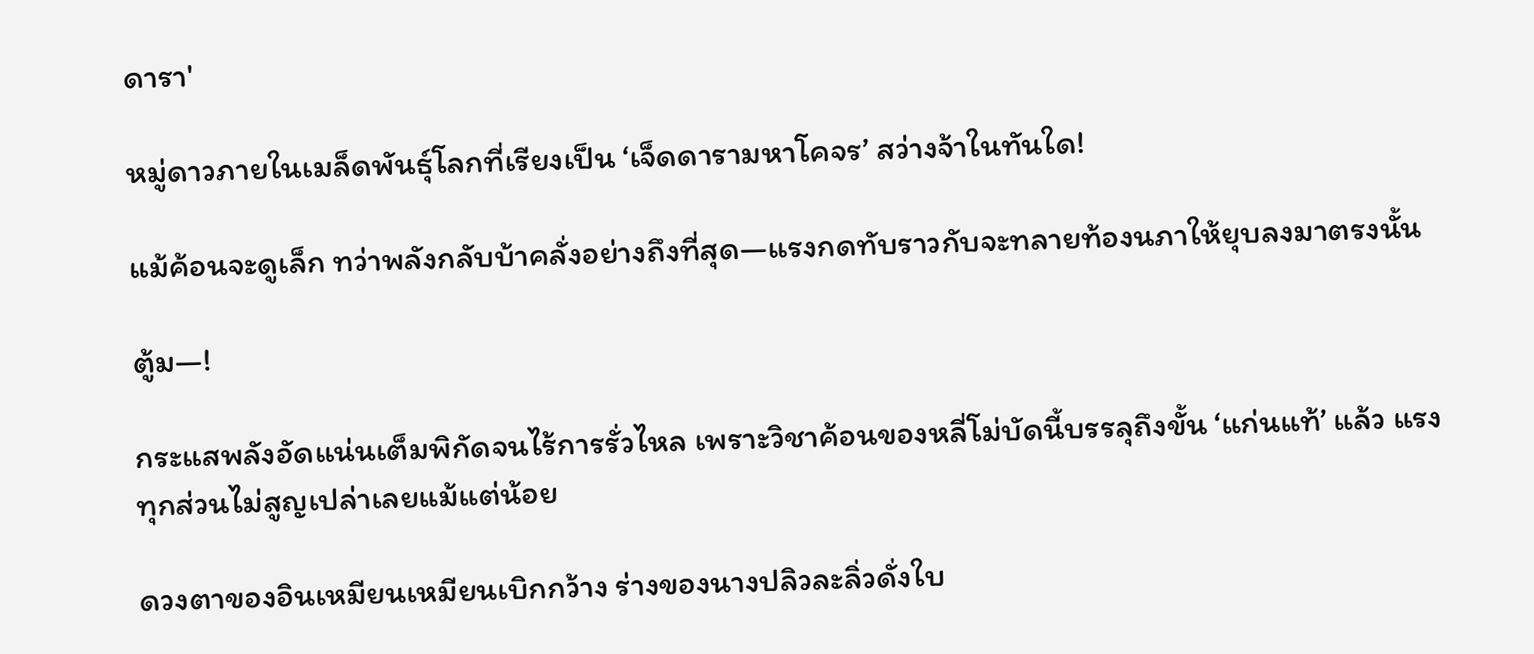ดารา'

หมู่ดาวภายในเมล็ดพันธุ์โลกที่เรียงเป็น ‘เจ็ดดารามหาโคจร’ สว่างจ้าในทันใด!

แม้ค้อนจะดูเล็ก ทว่าพลังกลับบ้าคลั่งอย่างถึงที่สุด—แรงกดทับราวกับจะทลายท้องนภาให้ยุบลงมาตรงนั้น

ตู้ม—!

กระแสพลังอัดแน่นเต็มพิกัดจนไร้การรั่วไหล เพราะวิชาค้อนของหลี่โม่บัดนี้บรรลุถึงขั้น ‘แก่นแท้’ แล้ว แรงทุกส่วนไม่สูญเปล่าเลยแม้แต่น้อย

ดวงตาของอินเหมียนเหมียนเบิกกว้าง ร่างของนางปลิวละลิ่วดั่งใบ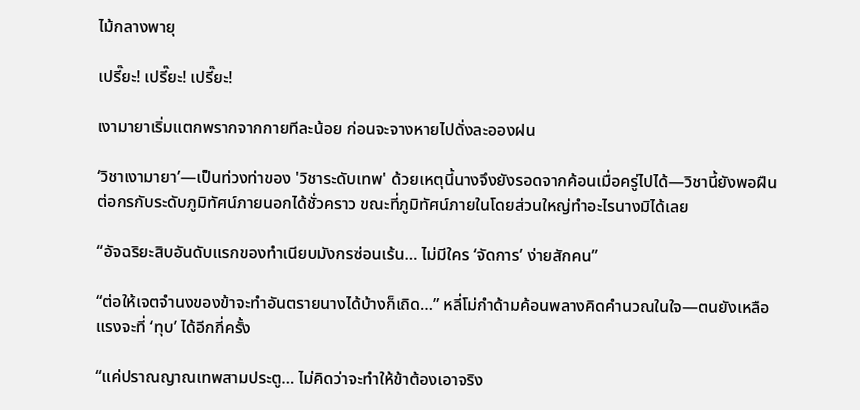ไม้กลางพายุ

เปรี๊ยะ! เปรี๊ยะ! เปรี๊ยะ!

เงามายาเริ่มแตกพรากจากกายทีละน้อย ก่อนจะจางหายไปดั่งละอองฝน

‘วิชาเงามายา’—เป็นท่วงท่าของ 'วิชาระดับเทพ' ด้วยเหตุนี้นางจึงยังรอดจากค้อนเมื่อครู่ไปได้—วิชานี้ยังพอฝืนต่อกรกับระดับภูมิทัศน์ภายนอกได้ชั่วคราว ขณะที่ภูมิทัศน์ภายในโดยส่วนใหญ่ทำอะไรนางมิได้เลย

“อัจฉริยะสิบอันดับแรกของทำเนียบมังกรซ่อนเร้น… ไม่มีใคร ‘จัดการ’ ง่ายสักคน”

“ต่อให้เจตจำนงของข้าจะทำอันตรายนางได้บ้างก็เถิด…” หลี่โม่กำด้ามค้อนพลางคิดคำนวณในใจ—ตนยังเหลือแรงจะที่ ‘ทุบ’ ได้อีกกี่ครั้ง

“แค่ปราณญาณเทพสามประตู… ไม่คิดว่าจะทำให้ข้าต้องเอาจริง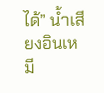ได้” น้ำเสียงอินเหมี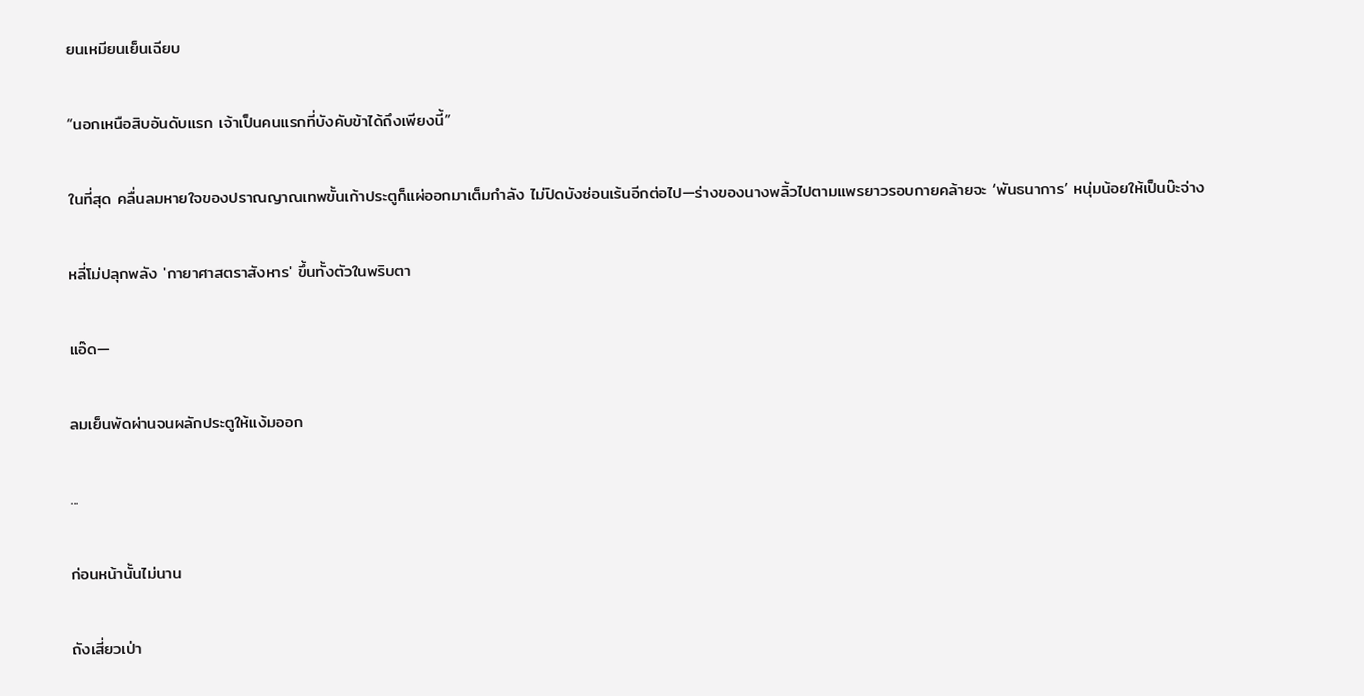ยนเหมียนเย็นเฉียบ

“นอกเหนือสิบอันดับแรก เจ้าเป็นคนแรกที่บังคับข้าได้ถึงเพียงนี้”

ในที่สุด คลื่นลมหายใจของปราณญาณเทพขั้นเก้าประตูก็แผ่ออกมาเต็มกำลัง ไม่ปิดบังซ่อนเร้นอีกต่อไป—ร่างของนางพลิ้วไปตามแพรยาวรอบกายคล้ายจะ ‘พันธนาการ’ หนุ่มน้อยให้เป็นบ๊ะจ่าง

หลี่โม่ปลุกพลัง 'กายาศาสตราสังหาร' ขึ้นทั้งตัวในพริบตา

แอ๊ด—

ลมเย็นพัดผ่านจนผลักประตูให้แง้มออก

...

ก่อนหน้านั้นไม่นาน

ถังเสี่ยวเป่า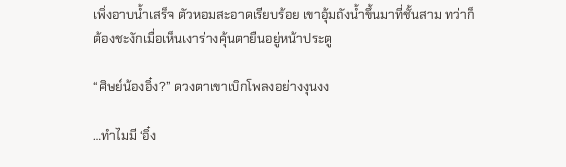เพิ่งอาบน้ำเสร็จ ตัวหอมสะอาดเรียบร้อย เขาอุ้มถังน้ำขึ้นมาที่ชั้นสาม ทว่าก็ต้องชะงักเมื่อเห็นเงาร่างคุ้นตายืนอยู่หน้าประตู

“ศิษย์น้องอิ๋ง?” ดวงตาเขาเบิกโพลงอย่างงุนงง

…ทำไมมี ‘อิ๋ง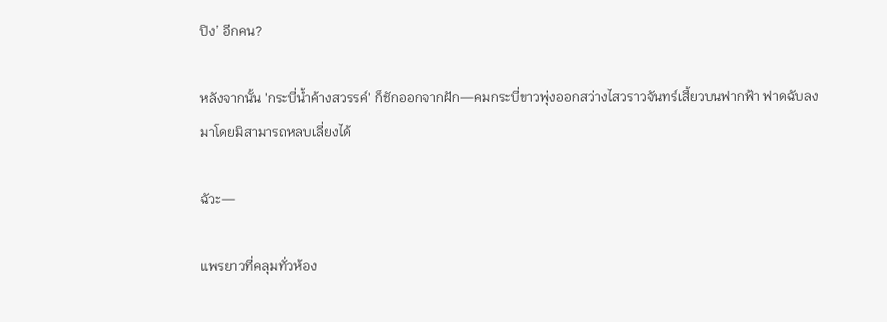ปิง’ อีกคน?

หลังจากนั้น 'กระบี่น้ำค้างสวรรค์' ก็ชักออกจากฝัก—คมกระบี่ขาวพุ่งออกสว่างไสวราวจันทร์เสี้ยวบนฟากฟ้า ฟาดฉับลงมาโดยมิสามารถหลบเลี่ยงได้

ฉัวะ—

แพรยาวที่คลุมทั่วห้อง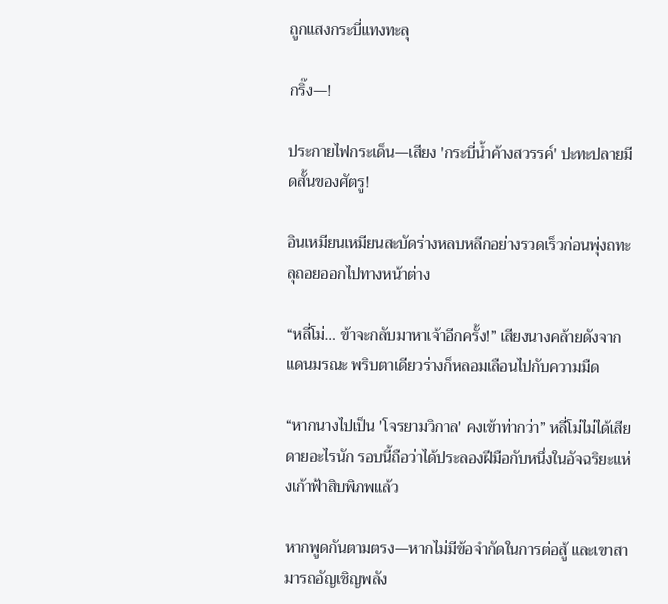ถูกแสงกระบี่แทงทะลุ

กริ๊ง—!

ประกายไฟกระเด็น—เสียง 'กระบี่น้ำค้างสวรรค์' ปะทะปลายมีดสั้นของศัตรู!

อินเหมียนเหมียนสะบัดร่างหลบหลีกอย่างรวดเร็วก่อนพุ่งถทะลุถอยออกไปทางหน้าต่าง

“หลี่โม่… ข้าจะกลับมาหาเจ้าอีกครั้ง!” เสียงนางคล้ายดังจากแดนมรณะ พริบตาเดียวร่างก็หลอมเลือนไปกับความมืด

“หากนางไปเป็น 'โจรยามวิกาล' คงเข้าท่ากว่า” หลี่โม่ไม่ได้เสียดายอะไรนัก รอบนี้ถือว่าได้ประลองฝีมือกับหนึ่งในอัจฉริยะแห่งเก้าฟ้าสิบพิภพแล้ว

หากพูดกันตามตรง—หากไม่มีข้อจำกัดในการต่อสู้ และเขาสามารถอัญเชิญพลัง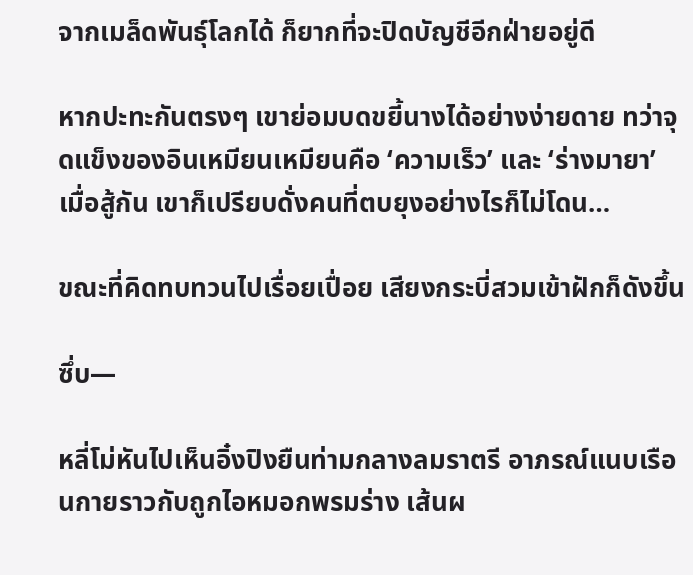จากเมล็ดพันธุ์โลกได้ ก็ยากที่จะปิดบัญชีอีกฝ่ายอยู่ดี

หากปะทะกันตรงๆ เขาย่อมบดขยี้นางได้อย่างง่ายดาย ทว่าจุดแข็งของอินเหมียนเหมียนคือ ‘ความเร็ว’ และ ‘ร่างมายา’ เมื่อสู้กัน เขาก็เปรียบดั่งคนที่ตบยุงอย่างไรก็ไม่โดน…

ขณะที่คิดทบทวนไปเรื่อยเปื่อย เสียงกระบี่สวมเข้าฝักก็ดังขึ้น

ซึ่บ—

หลี่โม่หันไปเห็นอิ๋งปิงยืนท่ามกลางลมราตรี อาภรณ์แนบเรือนกายราวกับถูกไอหมอกพรมร่าง เส้นผ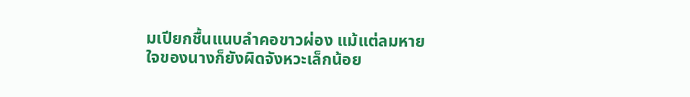มเปียกชื้นแนบลำคอขาวผ่อง แม้แต่ลมหายใจของนางก็ยังผิดจังหวะเล็กน้อย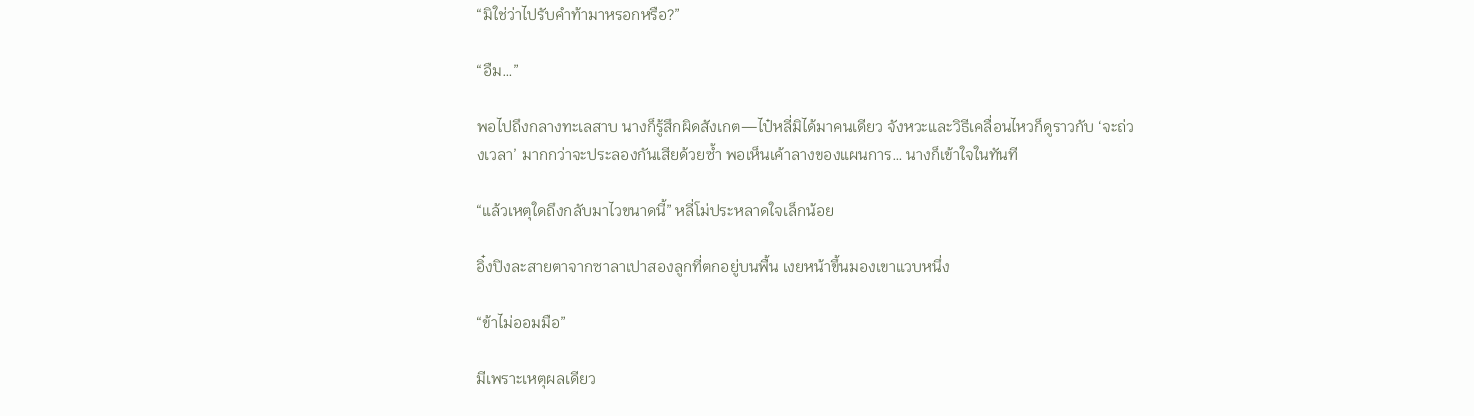“มิใช่ว่าไปรับคำท้ามาหรอกหรือ?”

“อืม…”

พอไปถึงกลางทะเลสาบ นางก็รู้สึกผิดสังเกต—ไป๋หลี่มิได้มาคนเดียว จังหวะและวิธีเคลื่อนไหวก็ดูราวกับ ‘จะถ่วงเวลา’ มากกว่าจะประลองกันเสียด้วยซ้ำ พอเห็นเค้าลางของแผนการ… นางก็เข้าใจในทันที

“แล้วเหตุใดถึงกลับมาไวขนาดนี้” หลี่โม่ประหลาดใจเล็กน้อย

อิ๋งปิงละสายตาจากซาลาเปาสองลูกที่ตกอยู่บนพื้น เงยหน้าขึ้นมองเขาแวบหนึ่ง

“ข้าไม่ออมมือ”

มีเพราะเหตุผลเดียว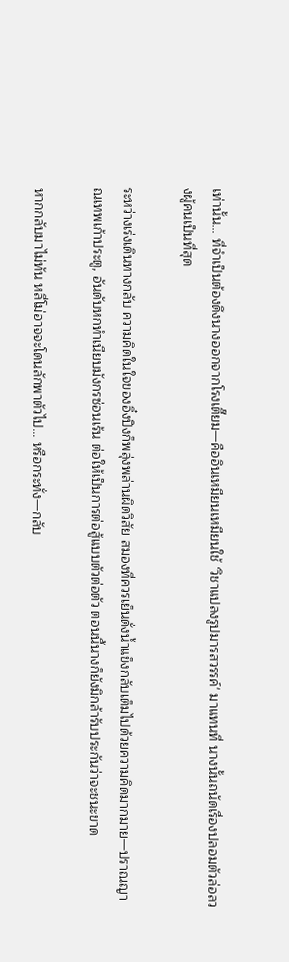เท่านั้น… ที่จำเป็นต้องดึงนางออกจากโรงเตี๊ยม—คืออินเหมียนเหมียนใช้ ‘วิชาแปลงรูปมารสวรรค์' มาแทนที่ นางนั้นถนัดเรื่องปลอมตัวล่อลวงผู้คนเป็นที่สุด

ระหว่างเร่งเดินทางกลับ ความคิดในใจของอิ๋งปิงก็พลุ่งพล่านผิดวิสัย สมองที่ควรเย็นดั่งน้ำแข็งกลับเต็มไปด้วยความคิดมากมาย—ปราณญาณเทพเก้าประตู, อันดับหกทำเนียบมังกรซ่อนเร้น ต่อให้เป็นการต่อสู้แบบตัวต่อตัว ตอนนี้นางก็ยังมิกล้ารับประกันว่าจะชนะขาด

หากกลับมาไม่ทัน หลี่โม่อาจจะโดนลักพาตัวไป… หรือกระทั่ง—กลับ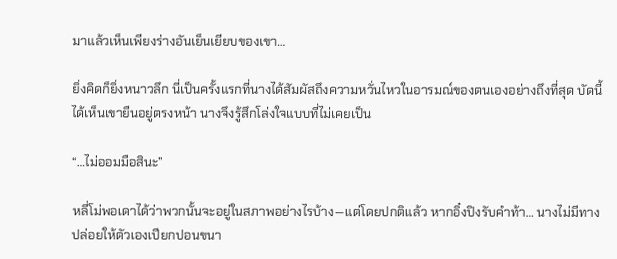มาแล้วเห็นเพียงร่างอันเย็นเยียบของเขา…

ยิ่งคิดก็ยิ่งหนาวลึก นี่เป็นครั้งแรกที่นางได้สัมผัสถึงความหวั่นไหวในอารมณ์ของตนเองอย่างถึงที่สุด บัดนี้ได้เห็นเขายืนอยู่ตรงหน้า นางจึงรู้สึกโล่งใจแบบที่ไม่เคยเป็น

“…ไม่ออมมือสินะ”

หลี่โม่พอเดาได้ว่าพวกนั้นจะอยู่ในสภาพอย่างไรบ้าง—แต่โดยปกติแล้ว หากอิ๋งปิงรับคำท้า… นางไม่มีทางปล่อยให้ตัวเองเปียกปอนขนา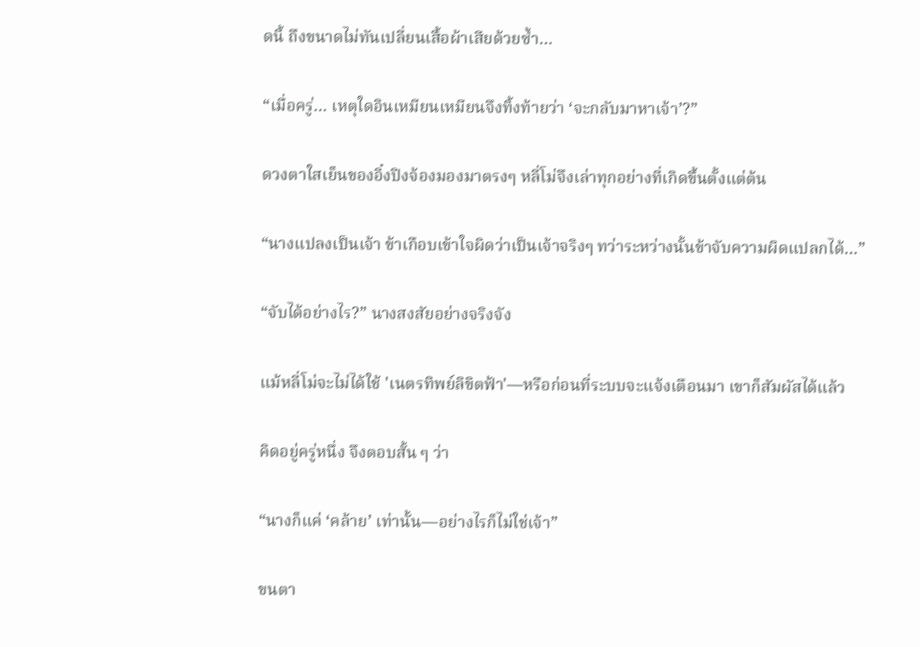ดนี้ ถึงขนาดไม่ทันเปลี่ยนเสื้อผ้าเสียด้วยซ้ำ…

“เมื่อครู่… เหตุใดอินเหมียนเหมียนจึงทิ้งท้ายว่า ‘จะกลับมาหาเจ้า’?”

ดวงตาใสเย็นของอิ๋งปิงจ้องมองมาตรงๆ หลี่โม่จึงเล่าทุกอย่างที่เกิดขึ้นตั้งแต่ต้น

“นางแปลงเป็นเจ้า ข้าเกือบเข้าใจผิดว่าเป็นเจ้าจริงๆ ทว่าระหว่างนั้นข้าจับความผิดแปลกได้…”

“จับได้อย่างไร?” นางสงสัยอย่างจริงจัง

แม้หลี่โม่จะไม่ได้ใช้ 'เนตรทิพย์ลิขิตฟ้า'—หรือก่อนที่ระบบจะแจ้งเตือนมา เขาก็สัมผัสได้แล้ว

คิดอยู่ครู่หนึ่ง จึงตอบสั้น ๆ ว่า

“นางก็แค่ ‘คล้าย’ เท่านั้น—อย่างไรก็ไม่ใช่เจ้า”

ขนตา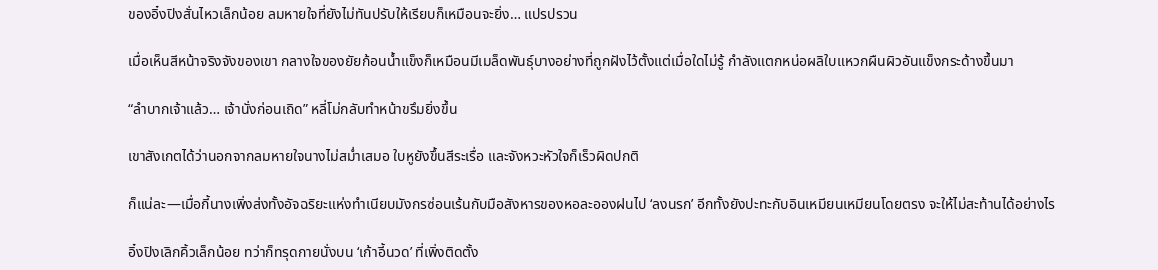ของอิ๋งปิงสั่นไหวเล็กน้อย ลมหายใจที่ยังไม่ทันปรับให้เรียบก็เหมือนจะยิ่ง… แปรปรวน

เมื่อเห็นสีหน้าจริงจังของเขา กลางใจของยัยก้อนน้ำแข็งก็เหมือนมีเมล็ดพันธุ์บางอย่างที่ถูกฝังไว้ตั้งแต่เมื่อใดไม่รู้ กำลังแตกหน่อผลิใบแหวกผืนผิวอันแข็งกระด้างขึ้นมา

“ลำบากเจ้าแล้ว… เจ้านั่งก่อนเถิด” หลี่โม่กลับทำหน้าขรึมยิ่งขึ้น

เขาสังเกตได้ว่านอกจากลมหายใจนางไม่สม่ำเสมอ ใบหูยังขึ้นสีระเรื่อ และจังหวะหัวใจก็เร็วผิดปกติ

ก็แน่ละ—เมื่อกี้นางเพิ่งส่งทั้งอัจฉริยะแห่งทำเนียบมังกรซ่อนเร้นกับมือสังหารของหอละอองฝนไป ‘ลงนรก’ อีกทั้งยังปะทะกับอินเหมียนเหมียนโดยตรง จะให้ไม่สะท้านได้อย่างไร

อิ๋งปิงเลิกคิ้วเล็กน้อย ทว่าก็ทรุดกายนั่งบน ‘เก้าอี้นวด’ ที่เพิ่งติดตั้ง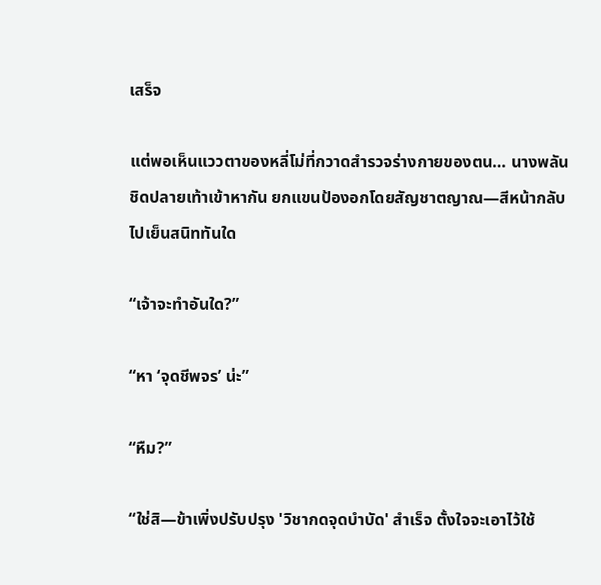เสร็จ

แต่พอเห็นแววตาของหลี่โม่ที่กวาดสำรวจร่างกายของตน… นางพลันชิดปลายเท้าเข้าหากัน ยกแขนป้องอกโดยสัญชาตญาณ—สีหน้ากลับไปเย็นสนิททันใด

“เจ้าจะทำอันใด?”

“หา ‘จุดชีพจร’ น่ะ”

“หืม?”

“ใช่สิ—ข้าเพิ่งปรับปรุง 'วิชากดจุดบำบัด' สำเร็จ ตั้งใจจะเอาไว้ใช้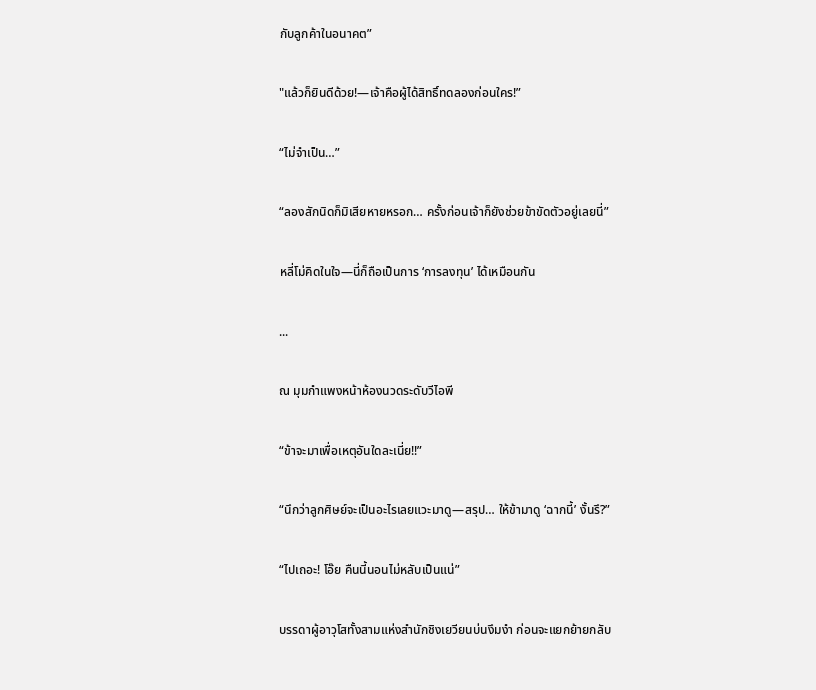กับลูกค้าในอนาคต”

"แล้วก็ยินดีด้วย!—เจ้าคือผู้ได้สิทธิ์ทดลองก่อนใคร!”

“ไม่จำเป็น…”

“ลองสักนิดก็มิเสียหายหรอก… ครั้งก่อนเจ้าก็ยังช่วยข้าขัดตัวอยู่เลยนี่”

หลี่โม่คิดในใจ—นี่ก็ถือเป็นการ ‘การลงทุน’ ได้เหมือนกัน

...

ณ มุมกำแพงหน้าห้องนวดระดับวีไอพี

“ข้าจะมาเพื่อเหตุอันใดละเนี่ย!!”

“นึกว่าลูกศิษย์จะเป็นอะไรเลยแวะมาดู—สรุป… ให้ข้ามาดู ‘ฉากนี้’ งั้นรึ?”

“ไปเถอะ! โอ๊ย คืนนี้นอนไม่หลับเป็นแน่”

บรรดาผู้อาวุโสทั้งสามแห่งสำนักชิงเยวียนบ่นงึมงำ ก่อนจะแยกย้ายกลับ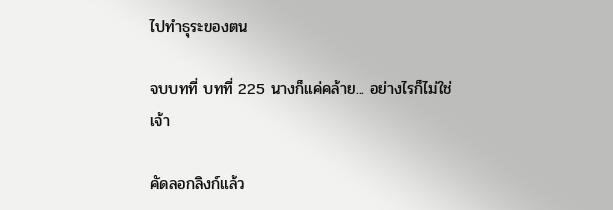ไปทำธุระของตน

จบบทที่ บทที่ 225 นางก็แค่คล้าย... อย่างไรก็ไม่ใช่เจ้า

คัดลอกลิงก์แล้ว